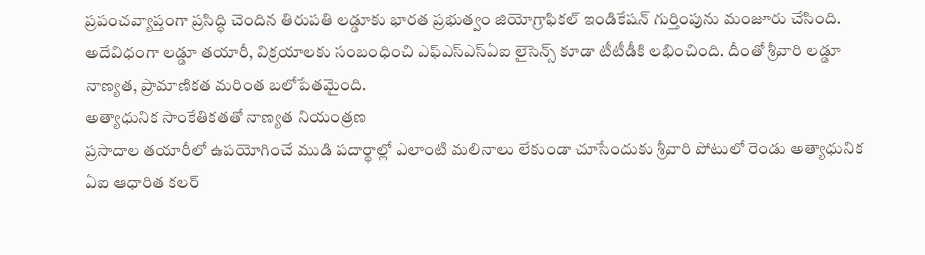ప్రపంచవ్యాప్తంగా ప్రసిద్ధి చెందిన తిరుపతి లడ్డూకు భారత ప్రభుత్వం జియోగ్రాఫికల్ ఇండికేషన్ గుర్తింపును మంజూరు చేసింది. అదేవిధంగా లడ్డూ తయారీ, విక్రయాలకు సంబంధించి ఎఫ్ఎస్ఎస్ఏఐ లైసెన్స్ కూడా టీటీడీకి లభించింది. దీంతో శ్రీవారి లడ్డూ నాణ్యత, ప్రామాణికత మరింత బలోపేతమైంది.
అత్యాధునిక సాంకేతికతతో నాణ్యత నియంత్రణ
ప్రసాదాల తయారీలో ఉపయోగించే ముడి పదార్థాల్లో ఎలాంటి మలినాలు లేకుండా చూసేందుకు శ్రీవారి పోటులో రెండు అత్యాధునిక ఏఐ ఆధారిత కలర్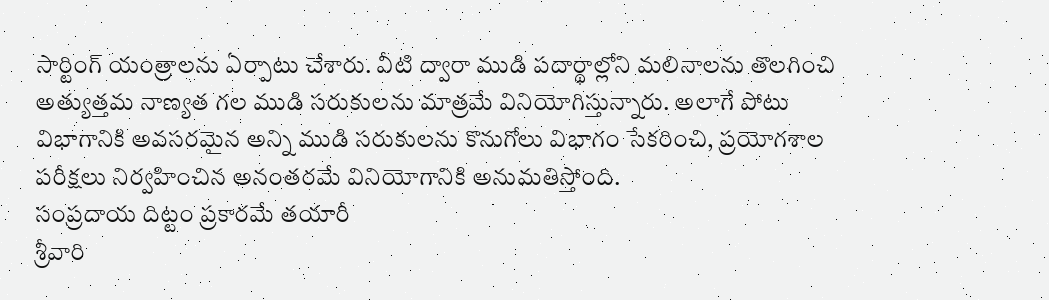సార్టింగ్ యంత్రాలను ఏర్పాటు చేశారు. వీటి ద్వారా ముడి పదార్థాల్లోని మలినాలను తొలగించి అత్యుత్తమ నాణ్యత గల ముడి సరుకులను మాత్రమే వినియోగిస్తున్నారు. అలాగే పోటు విభాగానికి అవసరమైన అన్ని ముడి సరుకులను కొనుగోలు విభాగం సేకరించి, ప్రయోగశాల పరీక్షలు నిర్వహించిన అనంతరమే వినియోగానికి అనుమతిస్తోంది.
సంప్రదాయ దిట్టం ప్రకారమే తయారీ
శ్రీవారి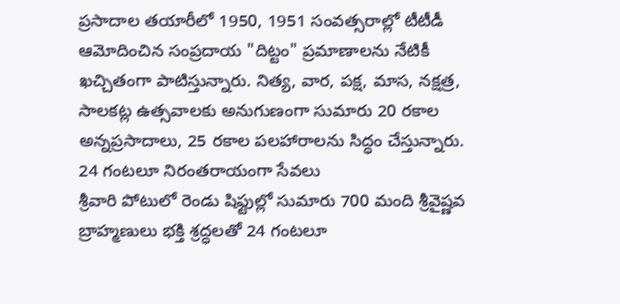ప్రసాదాల తయారీలో 1950, 1951 సంవత్సరాల్లో టీటీడీ ఆమోదించిన సంప్రదాయ "దిట్టం" ప్రమాణాలను నేటికీ ఖచ్చితంగా పాటిస్తున్నారు. నిత్య, వార, పక్ష, మాస, నక్షత్ర, సాలకట్ల ఉత్సవాలకు అనుగుణంగా సుమారు 20 రకాల అన్నప్రసాదాలు, 25 రకాల పలహారాలను సిద్ధం చేస్తున్నారు.
24 గంటలూ నిరంతరాయంగా సేవలు
శ్రీవారి పోటులో రెండు షిఫ్టుల్లో సుమారు 700 మంది శ్రీవైష్ణవ బ్రాహ్మణులు భక్తి శ్రద్ధలతో 24 గంటలూ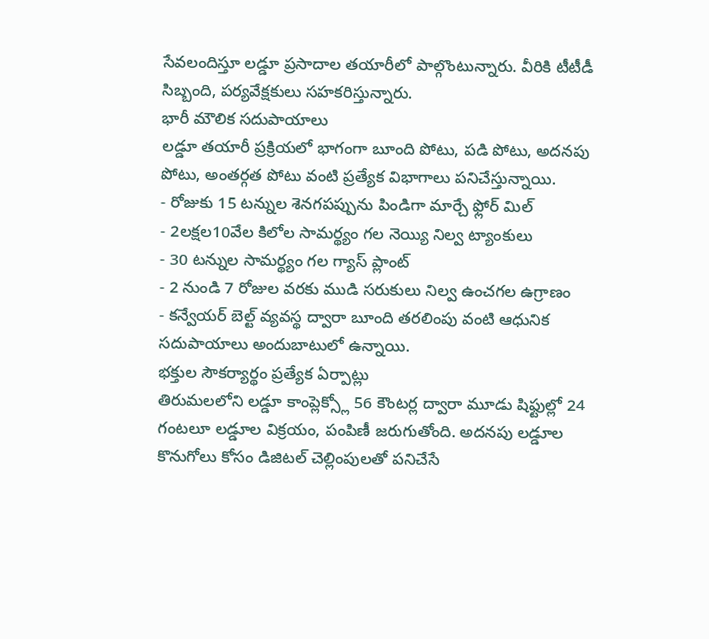సేవలందిస్తూ లడ్డూ ప్రసాదాల తయారీలో పాల్గొంటున్నారు. వీరికి టీటీడీ సిబ్బంది, పర్యవేక్షకులు సహకరిస్తున్నారు.
భారీ మౌలిక సదుపాయాలు
లడ్డూ తయారీ ప్రక్రియలో భాగంగా బూంది పోటు, పడి పోటు, అదనపు పోటు, అంతర్గత పోటు వంటి ప్రత్యేక విభాగాలు పనిచేస్తున్నాయి.
- రోజుకు 15 టన్నుల శెనగపప్పును పిండిగా మార్చే ఫ్లోర్ మిల్
- 2లక్షల10వేల కిలోల సామర్థ్యం గల నెయ్యి నిల్వ ట్యాంకులు
- 30 టన్నుల సామర్థ్యం గల గ్యాస్ ప్లాంట్
- 2 నుండి 7 రోజుల వరకు ముడి సరుకులు నిల్వ ఉంచగల ఉగ్రాణం
- కన్వేయర్ బెల్ట్ వ్యవస్థ ద్వారా బూంది తరలింపు వంటి ఆధునిక సదుపాయాలు అందుబాటులో ఉన్నాయి.
భక్తుల సౌకర్యార్థం ప్రత్యేక ఏర్పాట్లు
తిరుమలలోని లడ్డూ కాంప్లెక్స్లో 56 కౌంటర్ల ద్వారా మూడు షిఫ్టుల్లో 24 గంటలూ లడ్డూల విక్రయం, పంపిణీ జరుగుతోంది. అదనపు లడ్డూల కొనుగోలు కోసం డిజిటల్ చెల్లింపులతో పనిచేసే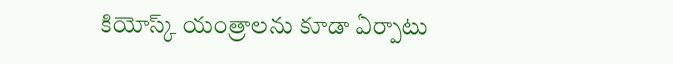కియోస్క్ యంత్రాలను కూడా ఏర్పాటు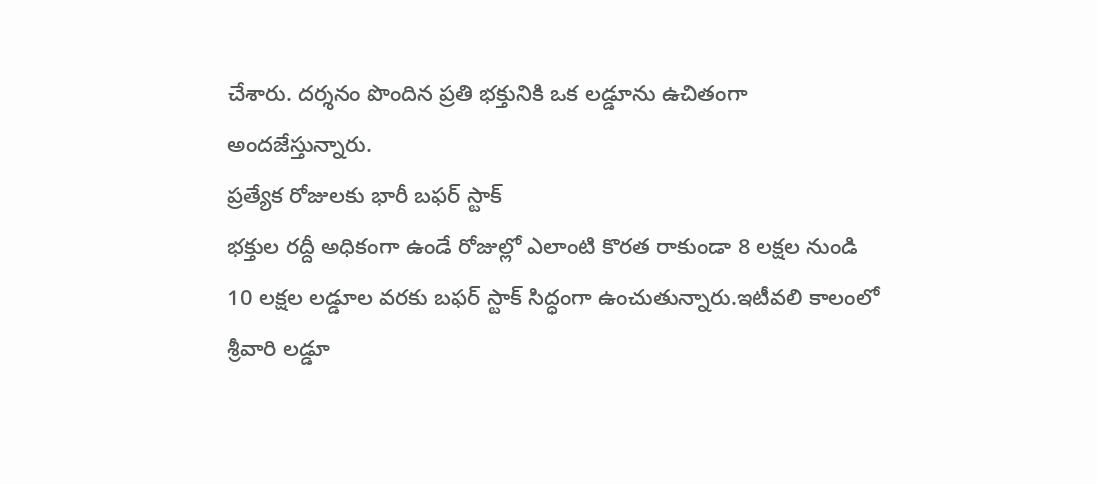చేశారు. దర్శనం పొందిన ప్రతి భక్తునికి ఒక లడ్డూను ఉచితంగా అందజేస్తున్నారు.
ప్రత్యేక రోజులకు భారీ బఫర్ స్టాక్
భక్తుల రద్దీ అధికంగా ఉండే రోజుల్లో ఎలాంటి కొరత రాకుండా 8 లక్షల నుండి 10 లక్షల లడ్డూల వరకు బఫర్ స్టాక్ సిద్ధంగా ఉంచుతున్నారు.ఇటీవలి కాలంలో శ్రీవారి లడ్డూ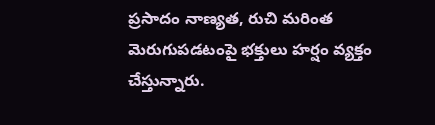ప్రసాదం నాణ్యత, రుచి మరింత మెరుగుపడటంపై భక్తులు హర్షం వ్యక్తం చేస్తున్నారు.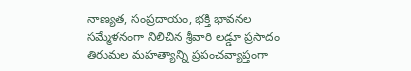నాణ్యత, సంప్రదాయం, భక్తి భావనల సమ్మేళనంగా నిలిచిన శ్రీవారి లడ్డూ ప్రసాదం తిరుమల మహత్యాన్ని ప్రపంచవ్యాప్తంగా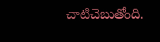చాటిచెబుతోంది.